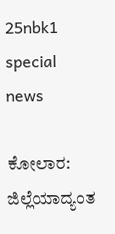25nbk1 special news

ಕೋಲಾರ: ಜಿಲ್ಲೆಯಾದ್ಯಂತ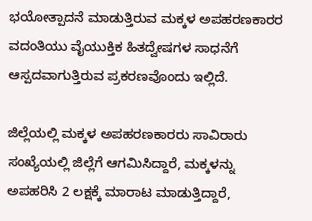ಭಯೋತ್ಪಾದನೆ ಮಾಡುತ್ತಿರುವ ಮಕ್ಕಳ ಅಪಹರಣಕಾರರ ವದಂತಿಯು ವೈಯುಕ್ತಿಕ ಹಿತದ್ವೇಷಗಳ ಸಾಧನೆಗೆ ಆಸ್ಪದವಾಗುತ್ತಿರುವ ಪ್ರಕರಣವೊಂದು ಇಲ್ಲಿದೆ.

ಜಿಲ್ಲೆಯಲ್ಲಿ ಮಕ್ಕಳ ಅಪಹರಣಕಾರರು ಸಾವಿರಾರು ಸಂಖ್ಯೆಯಲ್ಲಿ ಜಿಲ್ಲೆಗೆ ಆಗಮಿಸಿದ್ದಾರೆ, ಮಕ್ಕಳನ್ನು ಅಪಹರಿಸಿ 2 ಲಕ್ಷಕ್ಕೆ ಮಾರಾಟ ಮಾಡುತ್ತಿದ್ದಾರೆ,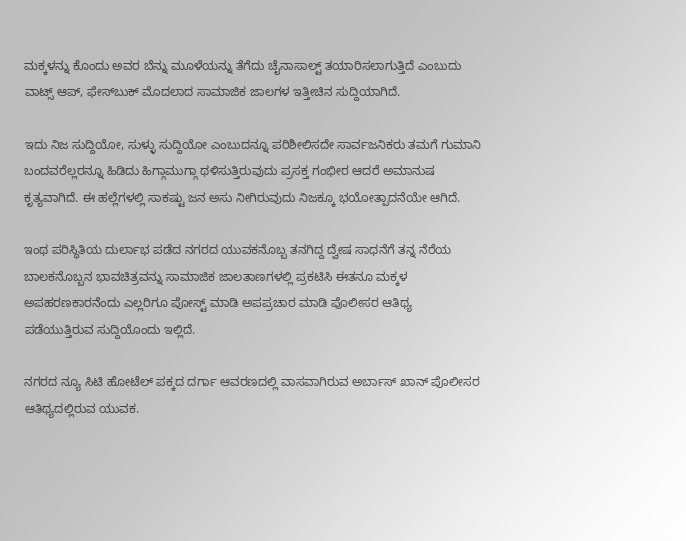ಮಕ್ಕಳನ್ನು ಕೊಂದು ಅವರ ಬೆನ್ನು ಮೂಳೆಯನ್ನು ತೆಗೆದು ಚೈನಾಸಾಲ್ಟ್ ತಯಾರಿಸಲಾಗುತ್ತಿದೆ ಎಂಬುದು ವಾಟ್ಸ್ ಆಪ್, ಫೇಸ್‍ಬುಕ್ ಮೊದಲಾದ ಸಾಮಾಜಿಕ ಜಾಲಗಳ ಇತ್ತೀಚಿನ ಸುದ್ದಿಯಾಗಿದೆ.

ಇದು ನಿಜ ಸುದ್ದಿಯೋ, ಸುಳ್ಳು ಸುದ್ದಿಯೋ ಎಂಬುದನ್ನೂ ಪರಿಶೀಲಿಸದೇ ಸಾರ್ವಜನಿಕರು ತಮಗೆ ಗುಮಾನಿ ಬಂದವರೆಲ್ಲರನ್ನೂ ಹಿಡಿದು ಹಿಗ್ಗಾಮುಗ್ಗಾ ಥಳಿಸುತ್ತಿರುವುದು ಪ್ರಸಕ್ತ ಗಂಭೀರ ಆದರೆ ಅಮಾನುಷ ಕೃತ್ಯವಾಗಿದೆ. ಈ ಹಲ್ಲೆಗಳಲ್ಲಿ ಸಾಕಷ್ಟು ಜನ ಅಸು ನೀಗಿರುವುದು ನಿಜಕ್ಕೂ ಭಯೋತ್ಪಾದನೆಯೇ ಆಗಿದೆ.

ಇಂಥ ಪರಿಸ್ಥಿತಿಯ ದುರ್ಲಾಭ ಪಡೆದ ನಗರದ ಯುವಕನೊಬ್ಬ ತನಗಿದ್ದ ದ್ವೇಷ ಸಾಧನೆಗೆ ತನ್ನ ನೆರೆಯ ಬಾಲಕನೊಬ್ಬನ ಭಾವಚಿತ್ರವನ್ನು ಸಾಮಾಜಿಕ ಜಾಲತಾಣಗಳಲ್ಲಿ ಪ್ರಕಟಿಸಿ ಈತನೂ ಮಕ್ಕಳ ಅಪಹರಣಕಾರನೆಂದು ಎಲ್ಲರಿಗೂ ಪೋಸ್ಟ್ ಮಾಡಿ ಅಪಪ್ರಚಾರ ಮಾಡಿ ಪೊಲೀಸರ ಆತಿಥ್ಯ ಪಡೆಯುತ್ತಿರುವ ಸುದ್ದಿಯೊಂದು ಇಲ್ಲಿದೆ.

ನಗರದ ನ್ಯೂ ಸಿಟಿ ಹೋಟೆಲ್ ಪಕ್ಕದ ದರ್ಗಾ ಆವರಣದಲ್ಲಿ ವಾಸವಾಗಿರುವ ಅರ್ಬಾಸ್ ಖಾನ್ ಪೊಲೀಸರ ಆತಿಥ್ಯದಲ್ಲಿರುವ ಯುವಕ.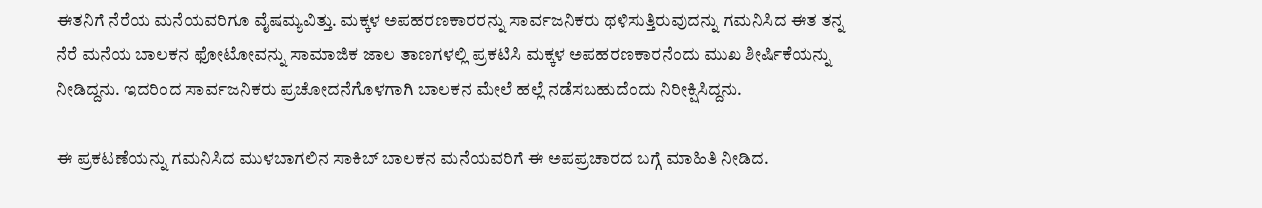ಈತನಿಗೆ ನೆರೆಯ ಮನೆಯವರಿಗೂ ವೈಷಮ್ಯವಿತ್ತು. ಮಕ್ಕಳ ಅಪಹರಣಕಾರರನ್ನು ಸಾರ್ವಜನಿಕರು ಥಳಿಸುತ್ತಿರುವುದನ್ನು ಗಮನಿಸಿದ ಈತ ತನ್ನ ನೆರೆ ಮನೆಯ ಬಾಲಕನ ಫೋಟೋವನ್ನು ಸಾಮಾಜಿಕ ಜಾಲ ತಾಣಗಳಲ್ಲಿ ಪ್ರಕಟಿಸಿ ಮಕ್ಕಳ ಅಪಹರಣಕಾರನೆಂದು ಮುಖ ಶೀರ್ಷಿಕೆಯನ್ನು ನೀಡಿದ್ದನು. ಇದರಿಂದ ಸಾರ್ವಜನಿಕರು ಪ್ರಚೋದನೆಗೊಳಗಾಗಿ ಬಾಲಕನ ಮೇಲೆ ಹಲ್ಲೆ ನಡೆಸಬಹುದೆಂದು ನಿರೀಕ್ಷಿಸಿದ್ದನು.

ಈ ಪ್ರಕಟಣೆಯನ್ನು ಗಮನಿಸಿದ ಮುಳಬಾಗಲಿನ ಸಾಕಿಬ್ ಬಾಲಕನ ಮನೆಯವರಿಗೆ ಈ ಅಪಪ್ರಚಾರದ ಬಗ್ಗೆ ಮಾಹಿತಿ ನೀಡಿದ.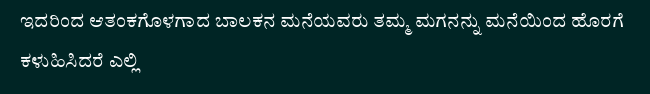ಇದರಿಂದ ಆತಂಕಗೊಳಗಾದ ಬಾಲಕನ ಮನೆಯವರು ತಮ್ಮ ಮಗನನ್ನು ಮನೆಯಿಂದ ಹೊರಗೆ ಕಳುಹಿಸಿದರೆ ಎಲ್ಲಿ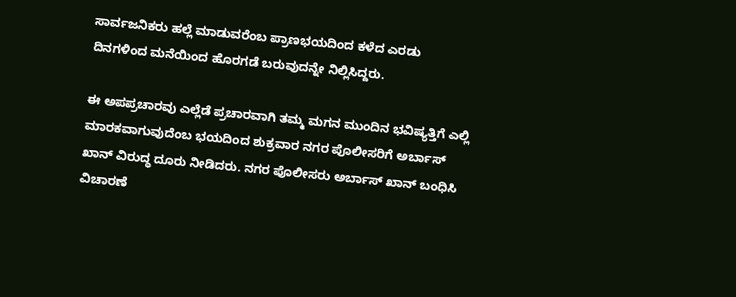ಸಾರ್ವಜನಿಕರು ಹಲ್ಲೆ ಮಾಡುವರೆಂಬ ಪ್ರಾಣಭಯದಿಂದ ಕಳೆದ ಎರಡು ದಿನಗಳಿಂದ ಮನೆಯಿಂದ ಹೊರಗಡೆ ಬರುವುದನ್ನೇ ನಿಲ್ಲಿಸಿದ್ದರು.

ಈ ಅಪಪ್ರಚಾರವು ಎಲ್ಲೆಡೆ ಪ್ರಚಾರವಾಗಿ ತಮ್ಮ ಮಗನ ಮುಂದಿನ ಭವಿಷ್ಯತ್ತಿಗೆ ಎಲ್ಲಿ ಮಾರಕವಾಗುವುದೆಂಬ ಭಯದಿಂದ ಶುಕ್ರವಾರ ನಗರ ಪೊಲೀಸರಿಗೆ ಅರ್ಬಾಸ್ ಖಾನ್ ವಿರುದ್ಧ ದೂರು ನೀಡಿದರು. ನಗರ ಪೊಲೀಸರು ಅರ್ಬಾಸ್ ಖಾನ್ ಬಂಧಿಸಿ ವಿಚಾರಣೆ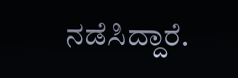ನಡೆಸಿದ್ದಾರೆ.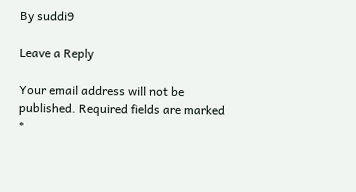By suddi9

Leave a Reply

Your email address will not be published. Required fields are marked *